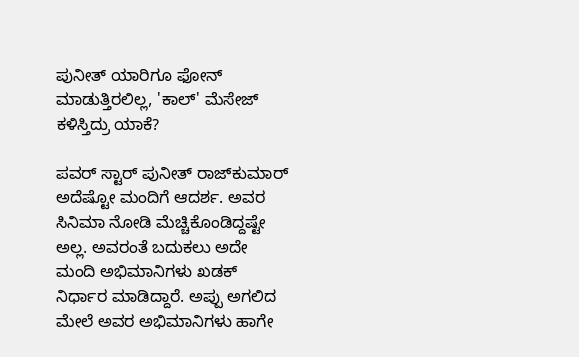ಪುನೀತ್ ಯಾರಿಗೂ ಫೋನ್ ಮಾಡುತ್ತಿರಲಿಲ್ಲ, 'ಕಾಲ್' ಮೆಸೇಜ್ ಕಳಿಸ್ತಿದ್ರು ಯಾಕೆ?

ಪವರ್‌ ಸ್ಟಾರ್ ಪುನೀತ್ ರಾಜ್‌ಕುಮಾರ್ ಅದೆಷ್ಟೋ ಮಂದಿಗೆ ಆದರ್ಶ. ಅವರ ಸಿನಿಮಾ ನೋಡಿ ಮೆಚ್ಚಿಕೊಂಡಿದ್ದಷ್ಟೇ ಅಲ್ಲ. ಅವರಂತೆ ಬದುಕಲು ಅದೇ ಮಂದಿ ಅಭಿಮಾನಿಗಳು ಖಡಕ್ ನಿರ್ಧಾರ ಮಾಡಿದ್ದಾರೆ. ಅಪ್ಪು ಅಗಲಿದ ಮೇಲೆ ಅವರ ಅಭಿಮಾನಿಗಳು ಹಾಗೇ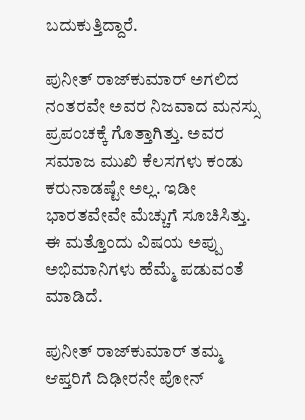ಬದುಕುತ್ತಿದ್ದಾರೆ.

ಪುನೀತ್ ರಾಜ್‌ಕುಮಾರ್ ಅಗಲಿದ ನಂತರವೇ ಅವರ ನಿಜವಾದ ಮನಸ್ಸು ಪ್ರಪಂಚಕ್ಕೆ ಗೊತ್ತಾಗಿತ್ತು. ಅವರ ಸಮಾಜ ಮುಖಿ ಕೆಲಸಗಳು ಕಂಡು ಕರುನಾಡಷ್ಟೇ ಅಲ್ಲ. ಇಡೀ ಭಾರತವೇವೇ ಮೆಚ್ಚುಗೆ ಸೂಚಿಸಿತ್ತು. ಈ ಮತ್ತೊಂದು ವಿಷಯ ಅಪ್ಪು ಅಭಿಮಾನಿಗಳು ಹೆಮ್ಮೆ ಪಡುವಂತೆ ಮಾಡಿದೆ.

ಪುನೀತ್‌ ರಾಜ್‌ಕುಮಾರ್ ತಮ್ಮ ಆಪ್ತರಿಗೆ ದಿಢೀರನೇ ಪೋನ್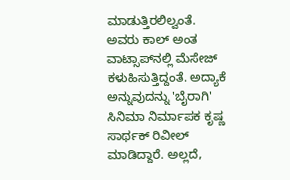ಮಾಡುತ್ತಿರಲಿಲ್ವಂತೆ. ಅವರು ಕಾಲ್ ಅಂತ ವಾಟ್ಸಾಪ್‌ನಲ್ಲಿ ಮೆಸೇಜ್ ಕಳುಹಿಸುತ್ತಿದ್ದಂತೆ. ಅದ್ಯಾಕೆ ಅನ್ನುವುದನ್ನು 'ಬೈರಾಗಿ' ಸಿನಿಮಾ ನಿರ್ಮಾಪಕ ಕೃಷ್ಣ ಸಾರ್ಥಕ್ ರಿವೀಲ್ ಮಾಡಿದ್ದಾರೆ. ಅಲ್ಲದೆ,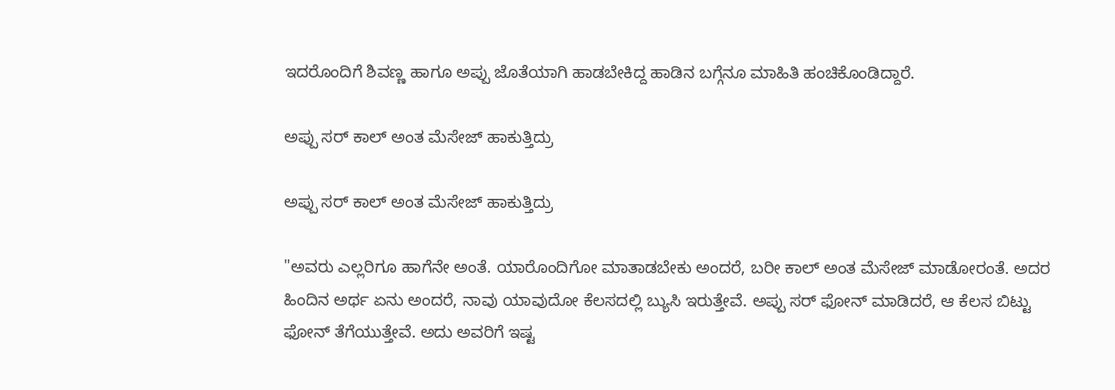ಇದರೊಂದಿಗೆ ಶಿವಣ್ಣ ಹಾಗೂ ಅಪ್ಪು ಜೊತೆಯಾಗಿ ಹಾಡಬೇಕಿದ್ದ ಹಾಡಿನ ಬಗ್ಗೆನೂ ಮಾಹಿತಿ ಹಂಚಿಕೊಂಡಿದ್ದಾರೆ.

ಅಪ್ಪು ಸರ್ ಕಾಲ್ ಅಂತ ಮೆಸೇಜ್ ಹಾಕುತ್ತಿದ್ರು

ಅಪ್ಪು ಸರ್ ಕಾಲ್ ಅಂತ ಮೆಸೇಜ್ ಹಾಕುತ್ತಿದ್ರು

"ಅವರು ಎಲ್ಲರಿಗೂ ಹಾಗೆನೇ ಅಂತೆ. ಯಾರೊಂದಿಗೋ ಮಾತಾಡಬೇಕು ಅಂದರೆ, ಬರೀ ಕಾಲ್ ಅಂತ ಮೆಸೇಜ್ ಮಾಡೋರಂತೆ. ಅದರ ಹಿಂದಿನ ಅರ್ಥ ಏನು ಅಂದರೆ, ನಾವು ಯಾವುದೋ ಕೆಲಸದಲ್ಲಿ ಬ್ಯುಸಿ ಇರುತ್ತೇವೆ. ಅಪ್ಪು ಸರ್ ಫೋನ್ ಮಾಡಿದರೆ, ಆ ಕೆಲಸ ಬಿಟ್ಟು ಫೋನ್ ತೆಗೆಯುತ್ತೇವೆ. ಅದು ಅವರಿಗೆ ಇಷ್ಟ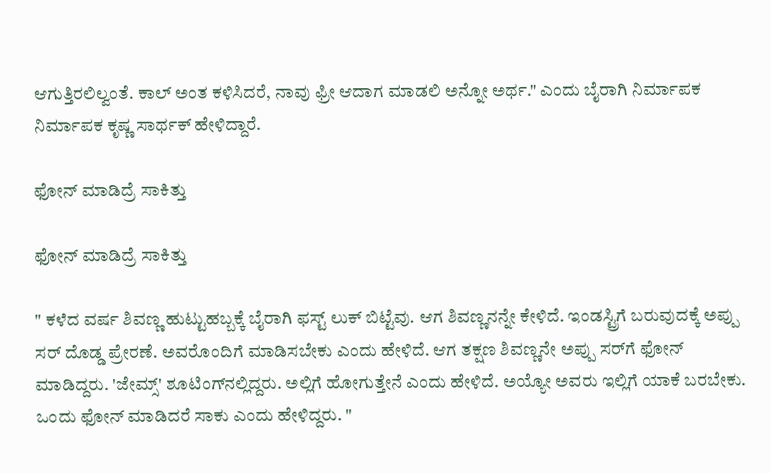ಆಗುತ್ತಿರಲಿಲ್ವಂತೆ. ಕಾಲ್ ಅಂತ ಕಳಿಸಿದರೆ, ನಾವು ಫ್ರೀ ಆದಾಗ ಮಾಡಲಿ ಅನ್ನೋ ಅರ್ಥ." ಎಂದು ಬೈರಾಗಿ ನಿರ್ಮಾಪಕ ನಿರ್ಮಾಪಕ ಕೃಷ್ಣ ಸಾರ್ಥಕ್ ಹೇಳಿದ್ದಾರೆ.

ಫೋನ್ ಮಾಡಿದ್ರೆ ಸಾಕಿತ್ತು

ಫೋನ್ ಮಾಡಿದ್ರೆ ಸಾಕಿತ್ತು

" ಕಳೆದ ವರ್ಷ ಶಿವಣ್ಣ ಹುಟ್ಟುಹಬ್ಬಕ್ಕೆ ಬೈರಾಗಿ ಫಸ್ಟ್ ಲುಕ್ ಬಿಟ್ಟೆವು. ಆಗ ಶಿವಣ್ಣನನ್ನೇ ಕೇಳಿದೆ. ಇಂಡಸ್ಟ್ರಿಗೆ ಬರುವುದಕ್ಕೆ ಅಪ್ಪು ಸರ್ ದೊಡ್ಡ ಪ್ರೇರಣೆ. ಅವರೊಂದಿಗೆ ಮಾಡಿಸಬೇಕು ಎಂದು ಹೇಳಿದೆ. ಆಗ ತಕ್ಷಣ ಶಿವಣ್ಣನೇ ಅಪ್ಪು ಸರ್‌ಗೆ ಫೋನ್ ಮಾಡಿದ್ದರು. 'ಜೇಮ್ಸ್' ಶೂಟಿಂಗ್‌ನಲ್ಲಿದ್ದರು. ಅಲ್ಲಿಗೆ ಹೋಗುತ್ತೇನೆ ಎಂದು ಹೇಳಿದೆ. ಅಯ್ಯೋ ಅವರು ಇಲ್ಲಿಗೆ ಯಾಕೆ ಬರಬೇಕು. ಒಂದು ಫೋನ್ ಮಾಡಿದರೆ ಸಾಕು ಎಂದು ಹೇಳಿದ್ದರು. "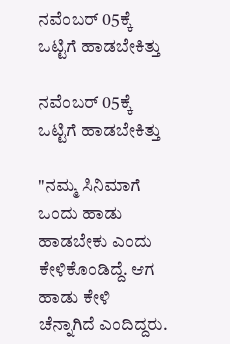ನವೆಂಬರ್ 05ಕ್ಕೆ ಒಟ್ಟಿಗೆ ಹಾಡಬೇಕಿತ್ತು

ನವೆಂಬರ್ 05ಕ್ಕೆ ಒಟ್ಟಿಗೆ ಹಾಡಬೇಕಿತ್ತು

"ನಮ್ಮ ಸಿನಿಮಾಗೆ ಒಂದು ಹಾಡು ಹಾಡಬೇಕು ಎಂದು ಕೇಳಿಕೊಂಡಿದ್ದೆ. ಆಗ ಹಾಡು ಕೇಳಿ ಚೆನ್ನಾಗಿದೆ ಎಂದಿದ್ದರು.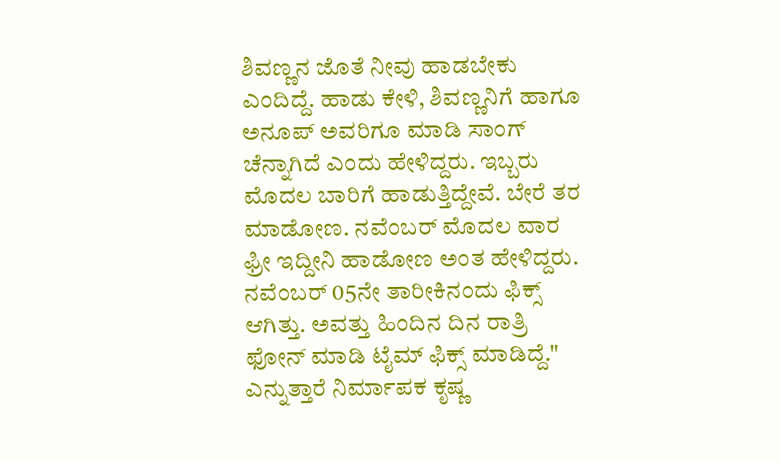ಶಿವಣ್ಣನ ಜೊತೆ ನೀವು ಹಾಡಬೇಕು ಎಂದಿದ್ದೆ. ಹಾಡು ಕೇಳಿ, ಶಿವಣ್ಣನಿಗೆ ಹಾಗೂ ಅನೂಪ್ ಅವರಿಗೂ ಮಾಡಿ ಸಾಂಗ್ ಚೆನ್ನಾಗಿದೆ ಎಂದು ಹೇಳಿದ್ದರು. ಇಬ್ಬರು ಮೊದಲ ಬಾರಿಗೆ ಹಾಡುತ್ತಿದ್ದೇವೆ. ಬೇರೆ ತರ ಮಾಡೋಣ. ನವೆಂಬರ್ ಮೊದಲ ವಾರ ಫ್ರೀ ಇದ್ದೀನಿ ಹಾಡೋಣ ಅಂತ ಹೇಳಿದ್ದರು. ನವೆಂಬರ್ 05ನೇ ತಾರೀಕಿನಂದು ಫಿಕ್ಸ್ ಆಗಿತ್ತು. ಅವತ್ತು ಹಿಂದಿನ ದಿನ ರಾತ್ರಿ ಫೋನ್ ಮಾಡಿ ಟೈಮ್ ಫಿಕ್ಸ್ ಮಾಡಿದ್ದೆ." ಎನ್ನುತ್ತಾರೆ ನಿರ್ಮಾಪಕ ಕೃಷ್ಣ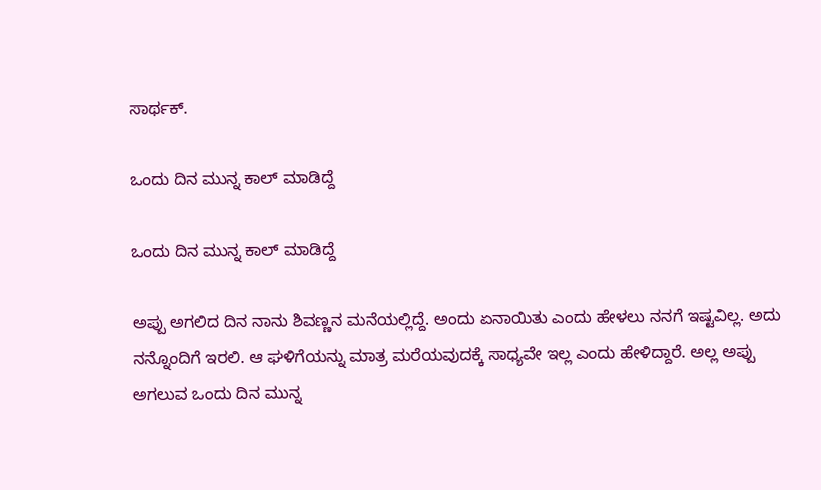ಸಾರ್ಥಕ್.

ಒಂದು ದಿನ ಮುನ್ನ ಕಾಲ್ ಮಾಡಿದ್ದೆ

ಒಂದು ದಿನ ಮುನ್ನ ಕಾಲ್ ಮಾಡಿದ್ದೆ

ಅಪ್ಪು ಅಗಲಿದ ದಿನ ನಾನು ಶಿವಣ್ಣನ ಮನೆಯಲ್ಲಿದ್ದೆ. ಅಂದು ಏನಾಯಿತು ಎಂದು ಹೇಳಲು ನನಗೆ ಇಷ್ಟವಿಲ್ಲ. ಅದು ನನ್ನೊಂದಿಗೆ ಇರಲಿ. ಆ ಘಳಿಗೆಯನ್ನು ಮಾತ್ರ ಮರೆಯವುದಕ್ಕೆ ಸಾಧ್ಯವೇ ಇಲ್ಲ ಎಂದು ಹೇಳಿದ್ದಾರೆ. ಅಲ್ಲ ಅಪ್ಪು ಅಗಲುವ ಒಂದು ದಿನ ಮುನ್ನ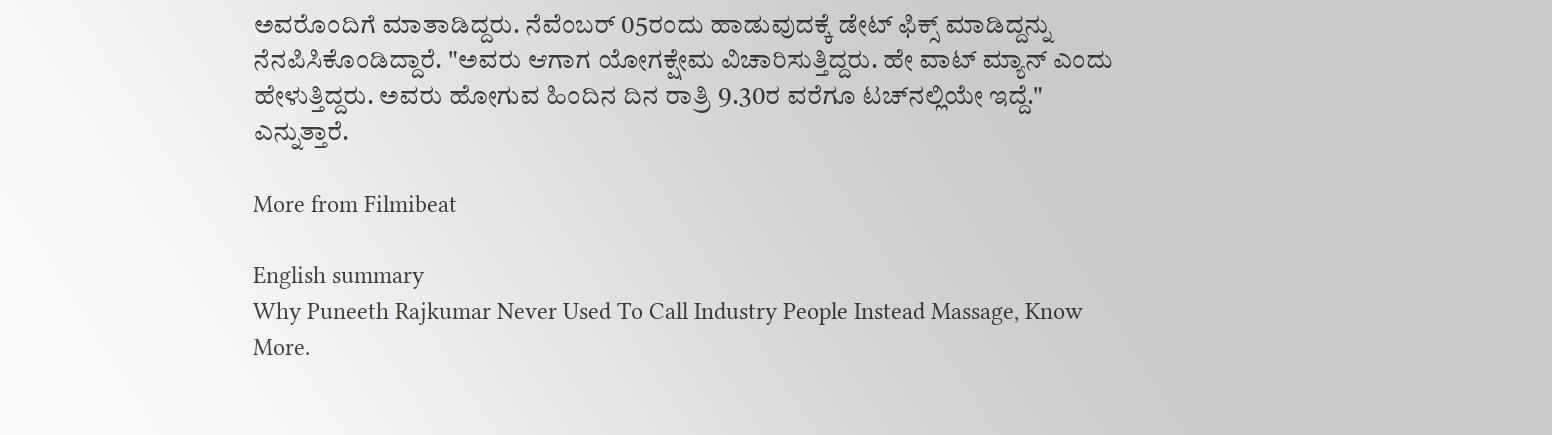ಅವರೊಂದಿಗೆ ಮಾತಾಡಿದ್ದರು. ನೆವೆಂಬರ್ 05ರಂದು ಹಾಡುವುದಕ್ಕೆ ಡೇಟ್ ಫಿಕ್ಸ್ ಮಾಡಿದ್ದನ್ನು ನೆನಪಿಸಿಕೊಂಡಿದ್ದಾರೆ. "ಅವರು ಆಗಾಗ ಯೋಗಕ್ಷೇಮ ವಿಚಾರಿಸುತ್ತಿದ್ದರು. ಹೇ ವಾಟ್ ಮ್ಯಾನ್ ಎಂದು ಹೇಳುತ್ತಿದ್ದರು. ಅವರು ಹೋಗುವ ಹಿಂದಿನ ದಿನ ರಾತ್ರಿ 9.30ರ ವರೆಗೂ ಟಚ್‌ನಲ್ಲಿಯೇ ಇದ್ದೆ." ಎನ್ನುತ್ತಾರೆ.

More from Filmibeat

English summary
Why Puneeth Rajkumar Never Used To Call Industry People Instead Massage, Know More.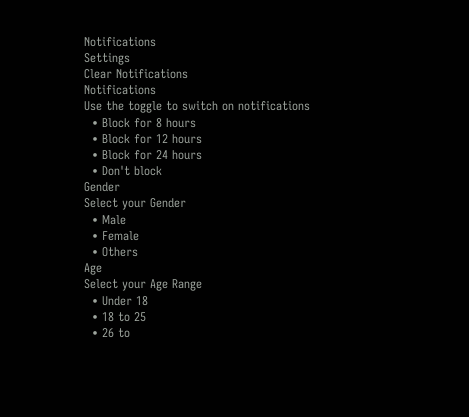Notifications
Settings
Clear Notifications
Notifications
Use the toggle to switch on notifications
  • Block for 8 hours
  • Block for 12 hours
  • Block for 24 hours
  • Don't block
Gender
Select your Gender
  • Male
  • Female
  • Others
Age
Select your Age Range
  • Under 18
  • 18 to 25
  • 26 to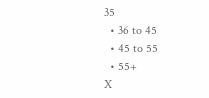35
  • 36 to 45
  • 45 to 55
  • 55+
X